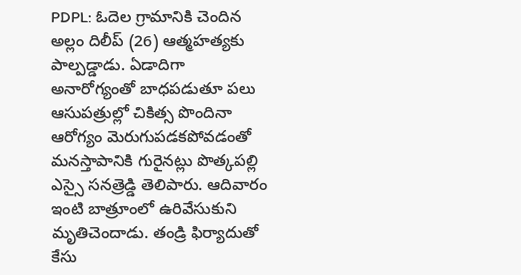PDPL: ఓదెల గ్రామానికి చెందిన అల్లం దిలీప్ (26) ఆత్మహత్యకు పాల్పడ్డాడు. ఏడాదిగా అనారోగ్యంతో బాధపడుతూ పలు ఆసుపత్రుల్లో చికిత్స పొందినా ఆరోగ్యం మెరుగుపడకపోవడంతో మనస్తాపానికి గురైనట్లు పొత్కపల్లి ఎస్సై సనత్రెడ్డి తెలిపారు. ఆదివారం ఇంటి బాత్రూంలో ఉరివేసుకుని మృతిచెందాడు. తండ్రి ఫిర్యాదుతో కేసు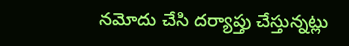నమోదు చేసి దర్యాప్తు చేస్తున్నట్లు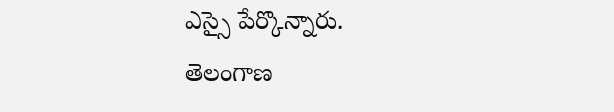ఎస్సై పేర్కొన్నారు.
తెలంగాణ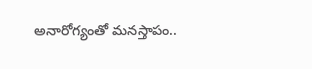అనారోగ్యంతో మనస్తాపం..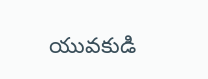యువకుడి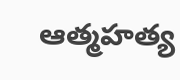ఆత్మహత్య